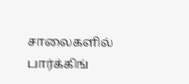சாலைகளில் பார்க்கிங்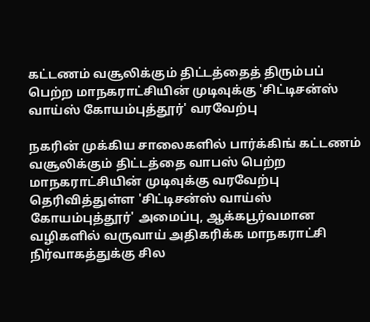கட்டணம் வசூலிக்கும் திட்டத்தைத் திரும்பப் பெற்ற மாநகராட்சியின் முடிவுக்கு 'சிட்டிசன்ஸ் வாய்ஸ் கோயம்புத்தூர்' வரவேற்பு

நகரின் முக்கிய சாலைகளில் பார்க்கிங் கட்டணம் வசூலிக்கும் திட்டத்தை வாபஸ் பெற்ற மாநகராட்சியின் முடிவுக்கு வரவேற்பு தெரிவித்துள்ள 'சிட்டிசன்ஸ் வாய்ஸ் கோயம்புத்தூர்' அமைப்பு, ஆக்கபூர்வமான வழிகளில் வருவாய் அதிகரிக்க மாநகராட்சி நிர்வாகத்துக்கு சில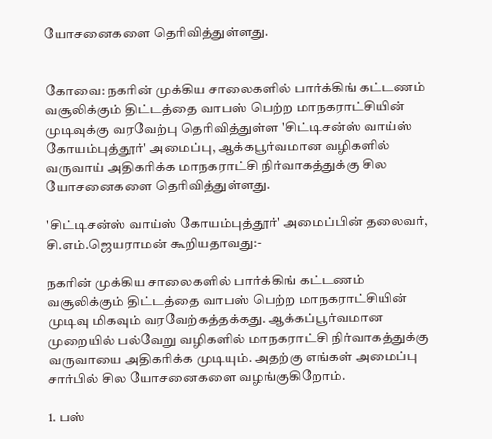யோசனைகளை தெரிவித்துள்ளது.


கோவை: நகரின் முக்கிய சாலைகளில் பார்க்கிங் கட்டணம் வசூலிக்கும் திட்டத்தை வாபஸ் பெற்ற மாநகராட்சியின் முடிவுக்கு வரவேற்பு தெரிவித்துள்ள 'சிட்டிசன்ஸ் வாய்ஸ் கோயம்புத்தூர்' அமைப்பு, ஆக்கபூர்வமான வழிகளில் வருவாய் அதிகரிக்க மாநகராட்சி நிர்வாகத்துக்கு சில யோசனைகளை தெரிவித்துள்ளது.

'சிட்டிசன்ஸ் வாய்ஸ் கோயம்புத்தூர்' அமைப்பின் தலைவர், சி.எம்.ஜெயராமன் கூறியதாவது:-

நகரின் முக்கிய சாலைகளில் பார்க்கிங் கட்டணம் வசூலிக்கும் திட்டத்தை வாபஸ் பெற்ற மாநகராட்சியின் முடிவு மிகவும் வரவேற்கத்தக்கது. ஆக்கப்பூர்வமான முறையில் பல்வேறு வழிகளில் மாநகராட்சி நிர்வாகத்துக்கு வருவாயை அதிகரிக்க முடியும். அதற்கு எங்கள் அமைப்பு சார்பில் சில யோசனைகளை வழங்குகிறோம்.

1. பஸ்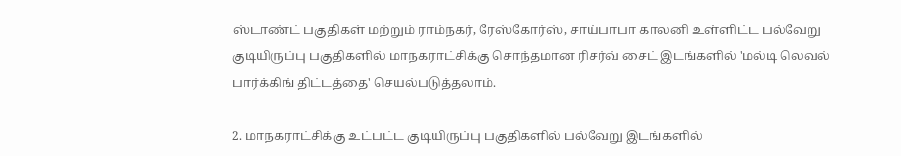ஸ்டாண்ட் பகுதிகள் மற்றும் ராம்நகர், ரேஸ்கோர்ஸ், சாய்பாபா காலனி உள்ளிட்ட பல்வேறு குடியிருப்பு பகுதிகளில் மாநகராட்சிக்கு சொந்தமான ரிசர்வ் சைட் இடங்களில் 'மல்டி லெவல் பார்க்கிங் திட்டத்தை' செயல்படுத்தலாம்.

2. மாநகராட்சிக்கு உட்பட்ட குடியிருப்பு பகுதிகளில் பல்வேறு இடங்களில்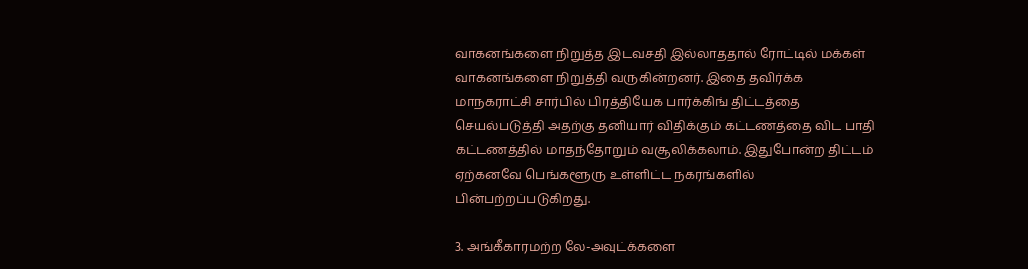வாகனங்களை நிறுத்த இடவசதி இல்லாததால் ரோட்டில் மக்கள் வாகனங்களை நிறுத்தி வருகின்றனர். இதை தவிர்க்க மாநகராட்சி சார்பில் பிரத்தியேக பார்க்கிங் திட்டத்தை செயல்படுத்தி அதற்கு தனியார் விதிக்கும் கட்டணத்தை விட பாதி கட்டணத்தில் மாதந்தோறும் வசூலிக்கலாம். இதுபோன்ற திட்டம் ஏற்கனவே பெங்களூரு உள்ளிட்ட நகரங்களில் பின்பற்றப்படுகிறது.

3. அங்கீகாரமற்ற லே-அவுட்க்களை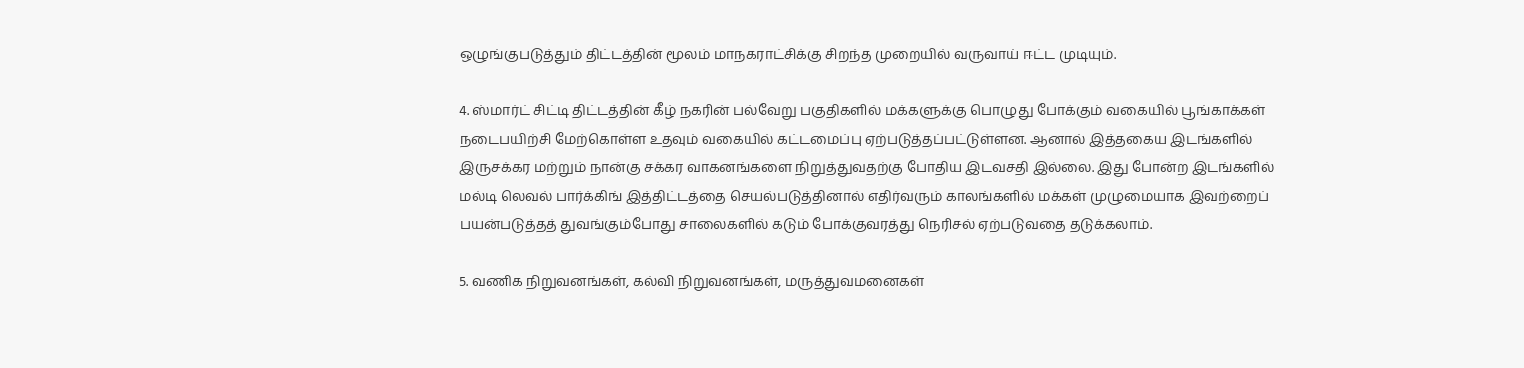ஒழுங்குபடுத்தும் திட்டத்தின் மூலம் மாநகராட்சிக்கு சிறந்த முறையில் வருவாய் ஈட்ட முடியும்.

4. ஸ்மார்ட் சிட்டி திட்டத்தின் கீழ் நகரின் பல்வேறு பகுதிகளில் மக்களுக்கு பொழுது போக்கும் வகையில் பூங்காக்கள் நடைபயிற்சி மேற்கொள்ள உதவும் வகையில் கட்டமைப்பு ஏற்படுத்தப்பட்டுள்ளன. ஆனால் இத்தகைய இடங்களில் இருசக்கர மற்றும் நான்கு சக்கர வாகனங்களை நிறுத்துவதற்கு போதிய இடவசதி இல்லை. இது போன்ற இடங்களில் மல்டி லெவல் பார்க்கிங் இத்திட்டத்தை செயல்படுத்தினால் எதிர்வரும் காலங்களில் மக்கள் முழுமையாக இவற்றைப் பயன்படுத்தத் துவங்கும்போது சாலைகளில் கடும் போக்குவரத்து நெரிசல் ஏற்படுவதை தடுக்கலாம்.

5. வணிக நிறுவனங்கள், கல்வி நிறுவனங்கள், மருத்துவமனைகள்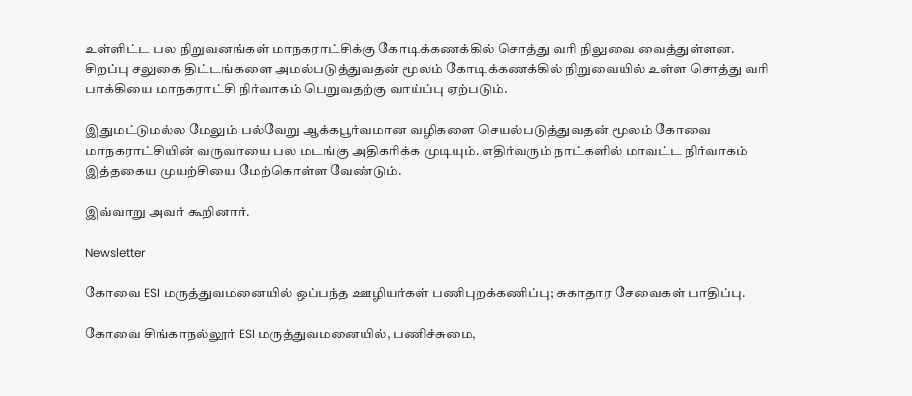உள்ளிட்ட பல நிறுவனங்கள் மாநகராட்சிக்கு கோடிக்கணக்கில் சொத்து வரி நிலுவை வைத்துள்ளன. சிறப்பு சலுகை திட்டங்களை அமல்படுத்துவதன் மூலம் கோடிக்கணக்கில் நிறுவையில் உள்ள சொத்து வரி பாக்கியை மாநகராட்சி நிர்வாகம் பெறுவதற்கு வாய்ப்பு ஏற்படும்.

இதுமட்டுமல்ல மேலும் பல்வேறு ஆக்கபூர்வமான வழிகளை செயல்படுத்துவதன் மூலம் கோவை மாநகராட்சியின் வருவாயை பல மடங்கு அதிகரிக்க முடியும். எதிர்வரும் நாட்களில் மாவட்ட நிர்வாகம் இத்தகைய முயற்சியை மேற்கொள்ள வேண்டும்.

இவ்வாறு அவர் கூறினார்.

Newsletter

கோவை ESI மருத்துவமனையில் ஒப்பந்த ஊழியர்கள் பணிபுறக்கணிப்பு; சுகாதார சேவைகள் பாதிப்பு.

கோவை சிங்காநல்லூர் ESI மருத்துவமனையில், பணிச்சுமை,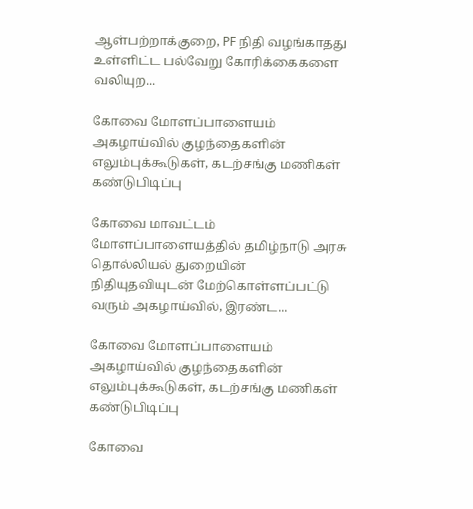ஆள்பற்றாக்குறை, PF நிதி வழங்காதது உள்ளிட்ட பல்வேறு கோரிக்கைகளை வலியுற...

கோவை மோளப்பாளையம் அகழாய்வில் குழந்தைகளின் எலும்புக்கூடுகள், கடற்சங்கு மணிகள் கண்டுபிடிப்பு

கோவை மாவட்டம் மோளப்பாளையத்தில் தமிழ்நாடு அரசு தொல்லியல் துறையின் நிதியுதவியுடன் மேற்கொள்ளப்பட்டு வரும் அகழாய்வில், இரண்ட...

கோவை மோளப்பாளையம் அகழாய்வில் குழந்தைகளின் எலும்புக்கூடுகள், கடற்சங்கு மணிகள் கண்டுபிடிப்பு

கோவை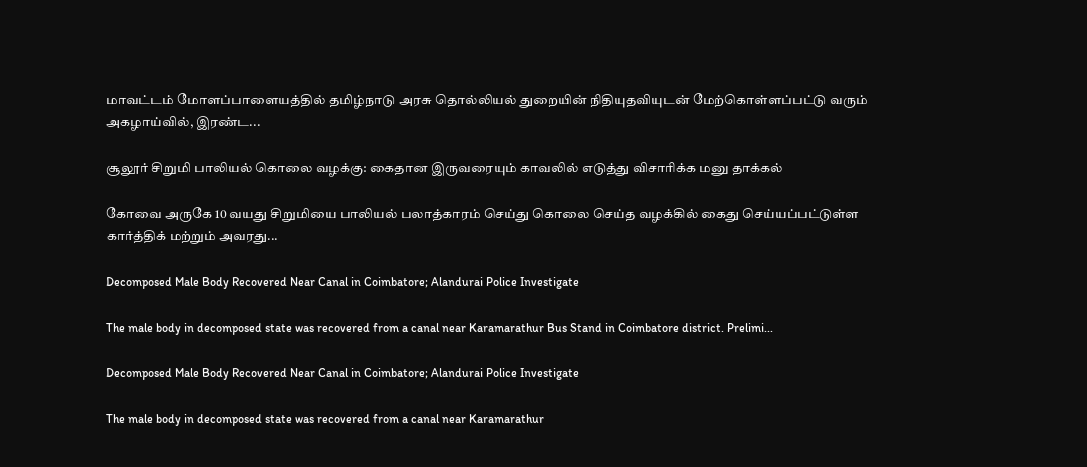மாவட்டம் மோளப்பாளையத்தில் தமிழ்நாடு அரசு தொல்லியல் துறையின் நிதியுதவியுடன் மேற்கொள்ளப்பட்டு வரும் அகழாய்வில், இரண்ட...

சூலூர் சிறுமி பாலியல் கொலை வழக்கு: கைதான இருவரையும் காவலில் எடுத்து விசாரிக்க மனு தாக்கல்

கோவை அருகே 10 வயது சிறுமியை பாலியல் பலாத்காரம் செய்து கொலை செய்த வழக்கில் கைது செய்யப்பட்டுள்ள கார்த்திக் மற்றும் அவரது...

Decomposed Male Body Recovered Near Canal in Coimbatore; Alandurai Police Investigate

The male body in decomposed state was recovered from a canal near Karamarathur Bus Stand in Coimbatore district. Prelimi...

Decomposed Male Body Recovered Near Canal in Coimbatore; Alandurai Police Investigate

The male body in decomposed state was recovered from a canal near Karamarathur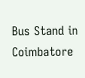Bus Stand in Coimbatore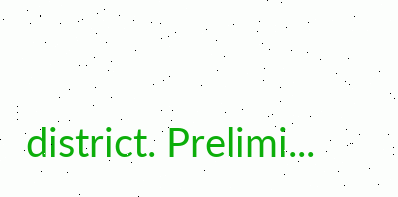district. Prelimi...